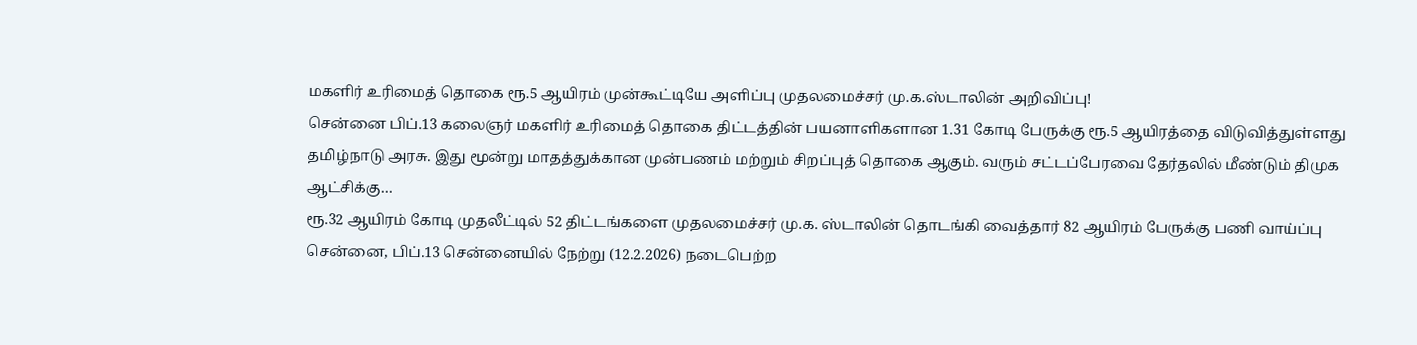மகளிர் உரிமைத் தொகை ரூ.5 ஆயிரம் முன்கூட்டியே அளிப்பு முதலமைச்சர் மு.க.ஸ்டாலின் அறிவிப்பு!
சென்னை பிப்.13 கலைஞர் மகளிர் உரிமைத் தொகை திட்டத்தின் பயனாளிகளான 1.31 கோடி பேருக்கு ரூ.5 ஆயிரத்தை விடுவித்துள்ளது தமிழ்நாடு அரசு. இது மூன்று மாதத்துக்கான முன்பணம் மற்றும் சிறப்புத் தொகை ஆகும். வரும் சட்டப்பேரவை தேர்தலில் மீண்டும் திமுக ஆட்சிக்கு…
ரூ.32 ஆயிரம் கோடி முதலீட்டில் 52 திட்டங்களை முதலமைச்சர் மு.க. ஸ்டாலின் தொடங்கி வைத்தார் 82 ஆயிரம் பேருக்கு பணி வாய்ப்பு
சென்னை, பிப்.13 சென்னையில் நேற்று (12.2.2026) நடைபெற்ற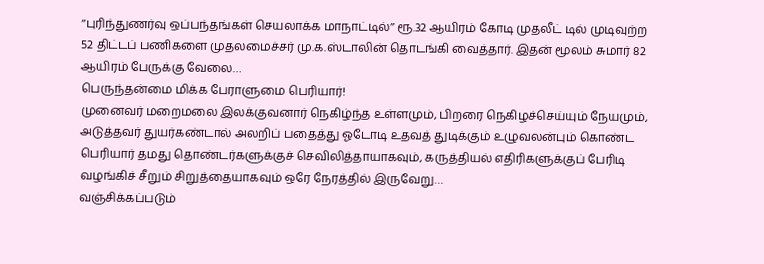‘‘புரிந்துணர்வு ஒப்பந்தங்கள் செயலாக்க மாநாட்டில்’’ ரூ.32 ஆயிரம் கோடி முதலீட் டில் முடிவுற்ற 52 திட்டப் பணிகளை முதலமைச்சர் மு.க.ஸ்டாலின் தொடங்கி வைத்தார். இதன் மூலம் சுமார் 82 ஆயிரம் பேருக்கு வேலை…
பெருந்தன்மை மிக்க பேராளுமை பெரியார்!
முனைவர் மறைமலை இலக்குவனார் நெகிழ்ந்த உள்ளமும், பிறரை நெகிழச்செய்யும் நேயமும், அடுத்தவர் துயர்கண்டால் அலறிப் பதைத்து ஓடோடி உதவத் துடிக்கும் உழுவலன்பும் கொண்ட பெரியார் தமது தொண்டர்களுக்குச் செவிலித்தாயாகவும், கருத்தியல் எதிரிகளுக்குப் பேரிடி வழங்கிச் சீறும் சிறுத்தையாகவும் ஒரே நேரத்தில் இருவேறு…
வஞ்சிக்கப்படும்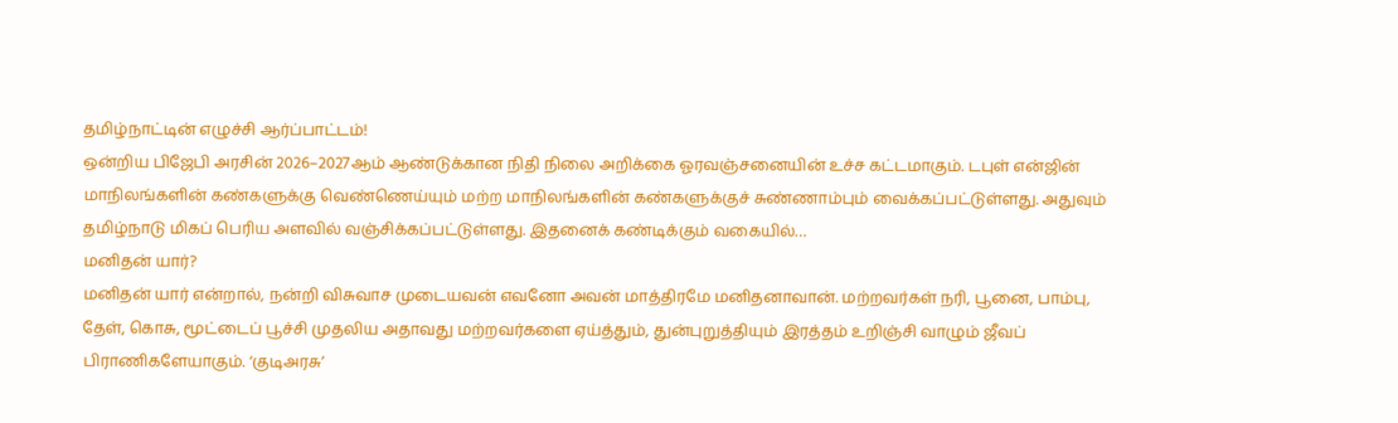தமிழ்நாட்டின் எழுச்சி ஆர்ப்பாட்டம்!
ஒன்றிய பிஜேபி அரசின் 2026–2027ஆம் ஆண்டுக்கான நிதி நிலை அறிக்கை ஓரவஞ்சனையின் உச்ச கட்டமாகும். டபுள் என்ஜின் மாநிலங்களின் கண்களுக்கு வெண்ணெய்யும் மற்ற மாநிலங்களின் கண்களுக்குச் சுண்ணாம்பும் வைக்கப்பட்டுள்ளது. அதுவும் தமிழ்நாடு மிகப் பெரிய அளவில் வஞ்சிக்கப்பட்டுள்ளது. இதனைக் கண்டிக்கும் வகையில்…
மனிதன் யார்?
மனிதன் யார் என்றால், நன்றி விசுவாச முடையவன் எவனோ அவன் மாத்திரமே மனிதனாவான். மற்றவர்கள் நரி, பூனை, பாம்பு, தேள், கொசு, மூட்டைப் பூச்சி முதலிய அதாவது மற்றவர்களை ஏய்த்தும், துன்புறுத்தியும் இரத்தம் உறிஞ்சி வாழும் ஜீவப் பிராணிகளேயாகும். ‘குடிஅரசு’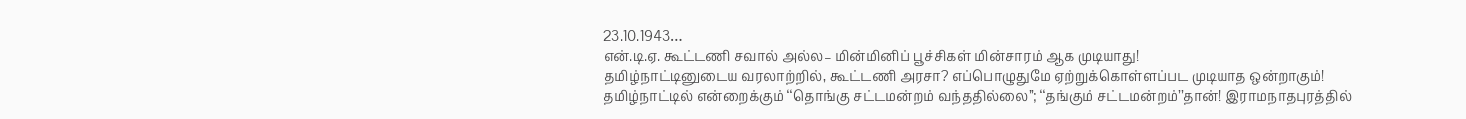23.10.1943…
என்.டி.ஏ. கூட்டணி சவால் அல்ல– மின்மினிப் பூச்சிகள் மின்சாரம் ஆக முடியாது!
தமிழ்நாட்டினுடைய வரலாற்றில், கூட்டணி அரசா? எப்பொழுதுமே ஏற்றுக்கொள்ளப்பட முடியாத ஒன்றாகும்! தமிழ்நாட்டில் என்றைக்கும் ‘‘தொங்கு சட்டமன்றம் வந்ததில்லை’’; ‘‘தங்கும் சட்டமன்றம்’’தான்! இராமநாதபுரத்தில்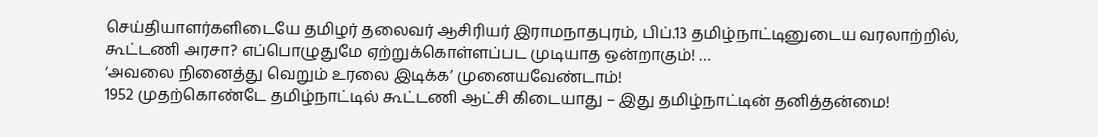செய்தியாளர்களிடையே தமிழர் தலைவர் ஆசிரியர் இராமநாதபுரம், பிப்.13 தமிழ்நாட்டினுடைய வரலாற்றில், கூட்டணி அரசா? எப்பொழுதுமே ஏற்றுக்கொள்ளப்பட முடியாத ஒன்றாகும்! …
‘அவலை நினைத்து வெறும் உரலை இடிக்க’ முனையவேண்டாம்!
1952 முதற்கொண்டே தமிழ்நாட்டில் கூட்டணி ஆட்சி கிடையாது – இது தமிழ்நாட்டின் தனித்தன்மை!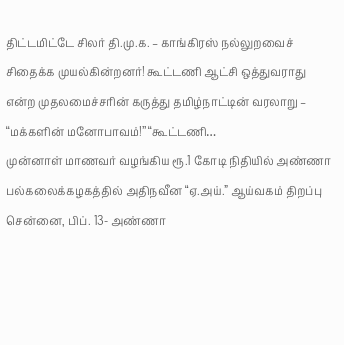திட்டமிட்டே சிலர் தி.மு.க. – காங்கிரஸ் நல்லுறவைச் சிதைக்க முயல்கின்றனர்! கூட்டணி ஆட்சி ஒத்துவராது என்ற முதலமைச்சரின் கருத்து தமிழ்நாட்டின் வரலாறு – ‘‘மக்களின் மனோபாவம்!’’ ‘‘கூட்டணி…
முன்னாள் மாணவர் வழங்கிய ரூ.1 கோடி நிதியில் அண்ணா பல்கலைக்கழகத்தில் அதிநவீன “ஏ.அய்.” ஆய்வகம் திறப்பு
சென்னை, பிப். 13- அண்ணா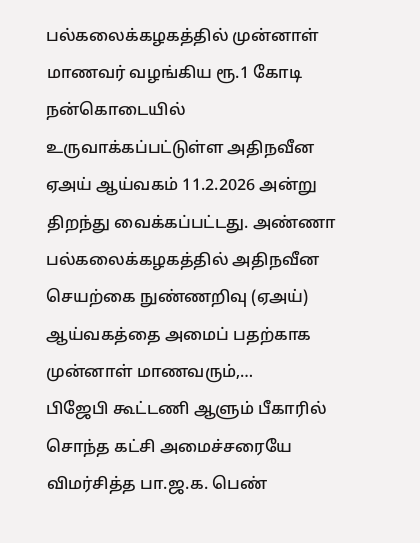பல்கலைக்கழகத்தில் முன்னாள் மாணவர் வழங்கிய ரூ.1 கோடி நன்கொடையில் உருவாக்கப்பட்டுள்ள அதிநவீன ஏஅய் ஆய்வகம் 11.2.2026 அன்று திறந்து வைக்கப்பட்டது. அண்ணா பல்கலைக்கழகத்தில் அதிநவீன செயற்கை நுண்ணறிவு (ஏஅய்) ஆய்வகத்தை அமைப் பதற்காக முன்னாள் மாணவரும்,…
பிஜேபி கூட்டணி ஆளும் பீகாரில் சொந்த கட்சி அமைச்சரையே விமர்சித்த பா.ஜ.க. பெண்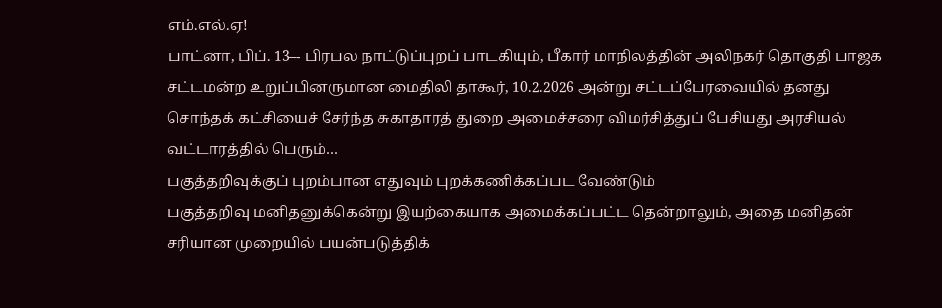எம்.எல்.ஏ!
பாட்னா, பிப். 13–- பிரபல நாட்டுப்புறப் பாடகியும், பீகார் மாநிலத்தின் அலிநகர் தொகுதி பாஜக சட்டமன்ற உறுப்பினருமான மைதிலி தாகூர், 10.2.2026 அன்று சட்டப்பேரவையில் தனது சொந்தக் கட்சியைச் சேர்ந்த சுகாதாரத் துறை அமைச்சரை விமர்சித்துப் பேசியது அரசியல் வட்டாரத்தில் பெரும்…
பகுத்தறிவுக்குப் புறம்பான எதுவும் புறக்கணிக்கப்பட வேண்டும்
பகுத்தறிவு மனிதனுக்கென்று இயற்கையாக அமைக்கப்பட்ட தென்றாலும், அதை மனிதன் சரியான முறையில் பயன்படுத்திக்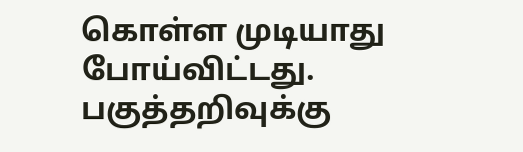கொள்ள முடியாது போய்விட்டது. பகுத்தறிவுக்கு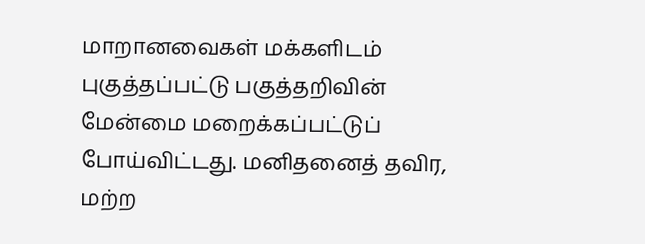மாறானவைகள் மக்களிடம் புகுத்தப்பட்டு பகுத்தறிவின் மேன்மை மறைக்கப்பட்டுப் போய்விட்டது. மனிதனைத் தவிர, மற்ற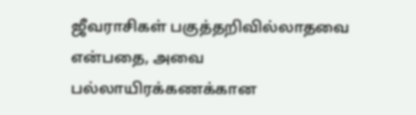ஜீவராசிகள் பகுத்தறிவில்லாதவை என்பதை, அவை பல்லாயிரக்கணக்கான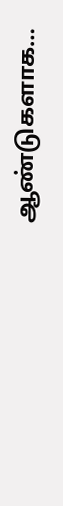ஆண்டுகளாக…